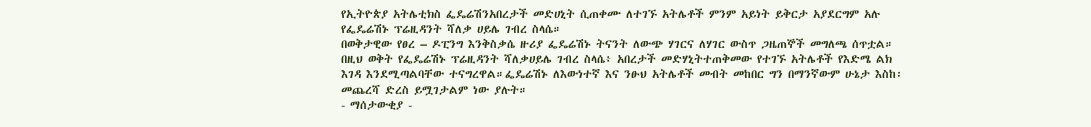የኢትዮጵያ አትሌቲክስ ፌዴሬሽንአበረታች መድሀኒት ሲጠቀሙ ለተገኙ አትሌቶች ምንም አይነት ይቅርታ አያደርግም አሉ የፌዴሬሽኑ ፕሬዚዳንት ሻለቃ ሀይሌ ገብረ ስላሴ።
በወቅታዊው የፀረ – ዶፒንግ እንቅስቃሴ ዙሪያ ፌዴሬሽኑ ትናንት ለውጭ ሃገርና ለሃገር ውስጥ ጋዜጠኞች መግለጫ ሰጥቷል።
በዚህ ወቅት የፌዴሬሽኑ ፕሬዚዳንት ሻለቃሀይሌ ገብረ ስላሴ፥ አበረታች መድሃኒትተጠቅመው የተገኙ አትሌቶች የእድሜ ልክ እገዳ እንደሚጣልባቸው ተናግረዋል።ፌዴሬሽኑ ለእውነተኛ እና ንፁህ አትሌቶች መብት መከበር ግን በማንኛውም ሁኔታ እስከ፡መጨረሻ ድረስ ይሟገታልም ነው ያሉት።
- ማሰታውቂያ -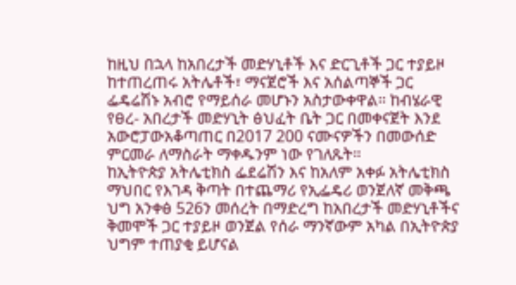ከዚህ በኋላ ከአበረታች መድሃኒቶች እና ድርጊቶች ጋር ተያይዞ ከተጠረጠሩ አትሌቶች፣ ማናጀሮች እና አሰልጣኞች ጋር ፌዴሬሽኑ አብሮ የማይሰራ መሆኑን አስታውቀዋል። ከብሄራዊ የፀረ- አበረታች መድሃኒት ፅህፈት ቤት ጋር በመቀናጀት እንደ አውሮፓውአቆጣጠር በ2017 200 ናሙናዎችን በመውሰድ ምርመራ ለማስራት ማቀዱንም ነው የገለጹት።
ከኢትዮጵያ አትሌቲክስ ፌደሬሽን እና ከአለም አቀፉ አትሌቲክስ ማህበር የእገዳ ቅጣት በተጨማሪ የኢፌዴሪ ወንጀለኛ መቅጫ ህግ አንቀፅ 526ን መሰረት በማድረግ ከአበረታች መድሃኒቶችና ቅመሞች ጋር ተያይዞ ወንጀል የሰራ ማንኛውም አካል በኢትዮጵያ ህግም ተጠያቂ ይሆናል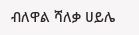ብለዋል ሻለቃ ሀይሌ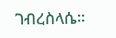ገብረስላሴ።